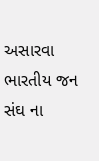અસારવા ભારતીય જન સંઘ ના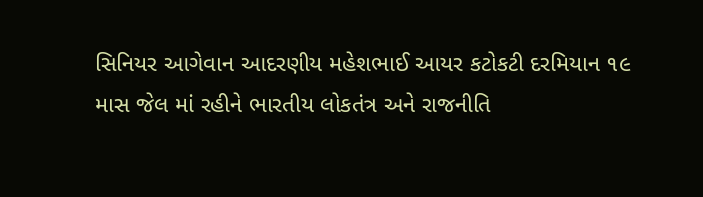સિનિયર આગેવાન આદરણીય મહેશભાઈ આયર કટોકટી દરમિયાન ૧૯ માસ જેલ માં રહીને ભારતીય લોકતંત્ર અને રાજનીતિ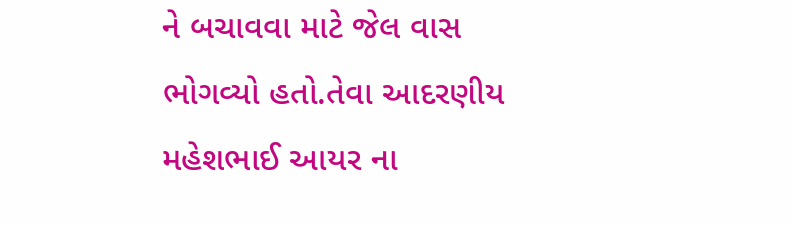ને બચાવવા માટે જેલ વાસ ભોગવ્યો હતો.તેવા આદરણીય મહેશભાઈ આયર ના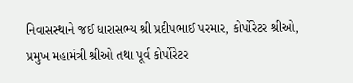નિવાસસ્થાને જઈ ધારાસભ્ય શ્રી પ્રદીપભાઈ પરમાર, કોર્પોરેટર શ્રીઓ, પ્રમુખ મહામંત્રી શ્રીઓ તથા પૂર્વ કોર્પોરેટર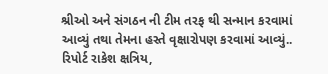શ્રીઓ અને સંગઠન ની ટીમ તરફ થી સન્માન કરવામાં આવ્યું તથા તેમના હસ્તે વૃક્ષારોપણ કરવામાં આવ્યું..
રિપોર્ટ રાકેશ ક્ષત્રિય,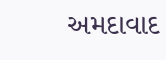અમદાવાદ